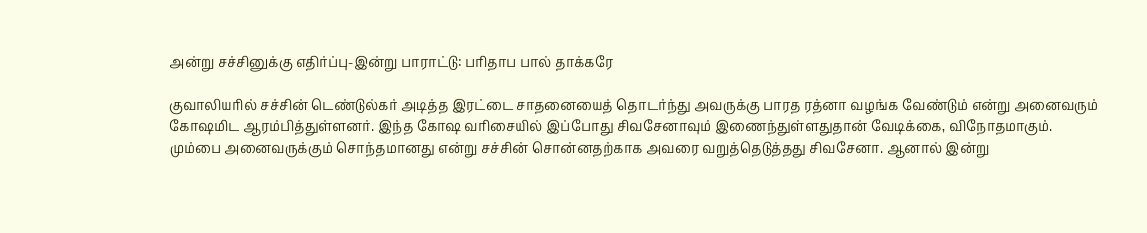அன்று சச்சினுக்கு எதிர்ப்பு-இன்று பாராட்டு: பரிதாப பால் தாக்கரே

குவாலியரில் சச்சின் டெண்டுல்கர் அடித்த இரட்டை சாதனையைத் தொடர்ந்து அவருக்கு பாரத ரத்னா வழங்க வேண்டும் என்று அனைவரும் கோஷமிட ஆரம்பித்துள்ளனர். இந்த கோஷ வரிசையில் இப்போது சிவசேனாவும் இணைந்துள்ளதுதான் வேடிக்கை, விநோதமாகும்.
மும்பை அனைவருக்கும் சொந்தமானது என்று சச்சின் சொன்னதற்காக அவரை வறுத்தெடுத்தது சிவசேனா. ஆனால் இன்று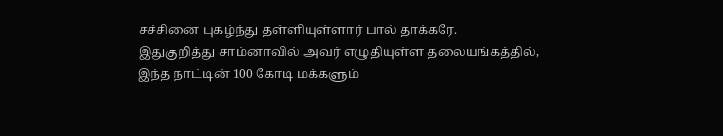சச்சினை புகழ்ந்து தள்ளியுள்ளார் பால் தாக்கரே.
இதுகுறித்து சாம்னாவில் அவர் எழுதியுள்ள தலையங்கத்தில், இந்த நாட்டின் 100 கோடி மக்களும்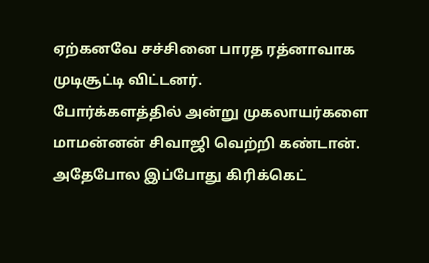ஏற்கனவே சச்சினை பாரத ரத்னாவாக முடிசூட்டி விட்டனர்.
போர்க்களத்தில் அன்று முகலாயர்களை மாமன்னன் சிவாஜி வெற்றி கண்டான். அதேபோல இப்போது கிரிக்கெட்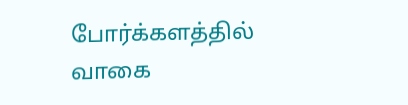போர்க்களத்தில் வாகை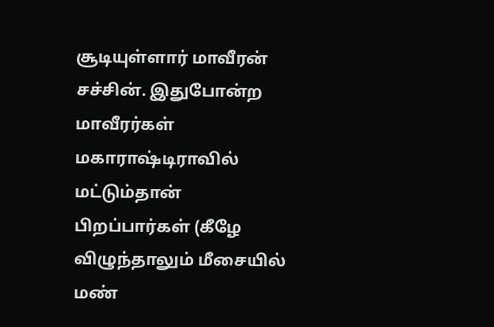சூடியுள்ளார் மாவீரன் சச்சின். இதுபோன்ற மாவீரர்கள் மகாராஷ்டிராவில் மட்டும்தான் பிறப்பார்கள் (கீழே விழுந்தாலும் மீசையில் மண்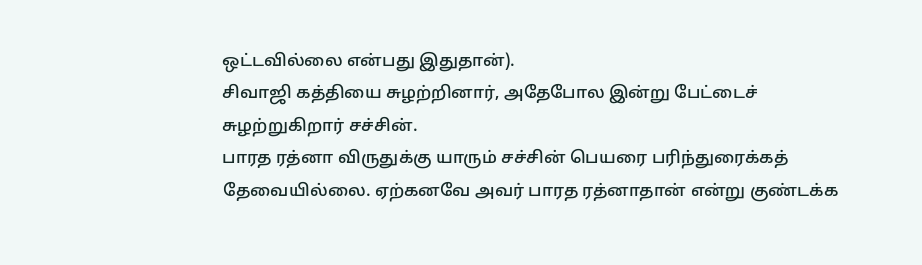ஒட்டவில்லை என்பது இதுதான்).
சிவாஜி கத்தியை சுழற்றினார், அதேபோல இன்று பேட்டைச் சுழற்றுகிறார் சச்சின்.
பாரத ரத்னா விருதுக்கு யாரும் சச்சின் பெயரை பரிந்துரைக்கத் தேவையில்லை. ஏற்கனவே அவர் பாரத ரத்னாதான் என்று குண்டக்க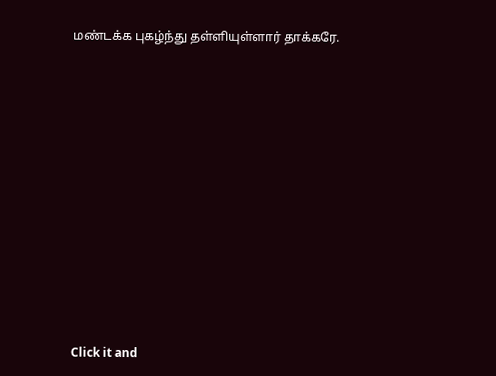மண்டக்க புகழ்ந்து தள்ளியுள்ளார் தாக்கரே.












Click it and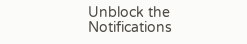Unblock the Notifications